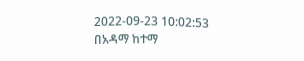2022-09-23 10:02:53
በአዳማ ከተማ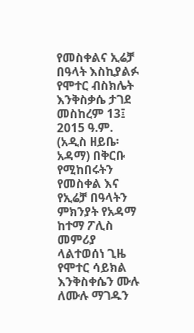የመስቀልና ኢሬቻ በዓላት እስኪያልፉ የሞተር ብስክሌት እንቅስቃሴ ታገደ
መስከረም 13፤ 2015 ዓ.ም.
(አዲስ ዘይቤ፡ አዳማ) በቅርቡ የሚከበሩትን የመስቀል እና የኢሬቻ በዓላትን ምክንያት የአዳማ ከተማ ፖሊስ መምሪያ ላልተወሰነ ጊዜ የሞተር ሳይክል እንቅስቀሴን ሙሉ ለሙሉ ማገዱን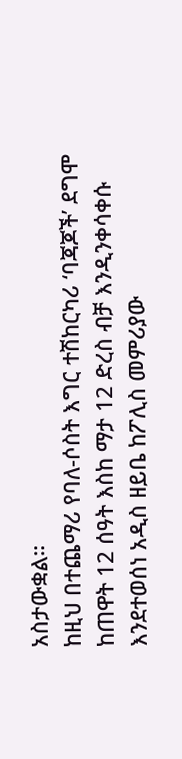አስታውቋል።
ከዚህ በተጨማሪ የባለ-ሶስት እግር ተሽከርካሪ ‘ባጃጆች’ ደግሞ ከጠዋት 12 ሰዓት እስከ ማታ 12 ድረስ ብቻ እንዲንቀሳቀሱ እንደተወሰነ አዲስ ዘይቤ ከፖሊስ መምሪያው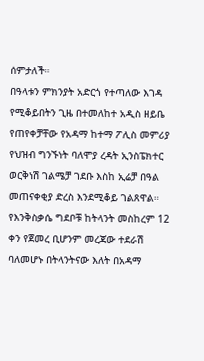ሰምታለች።
በዓላቱን ምክንያት አድርጎ የተጣለው እገዳ የሚቆይበትን ጊዜ በተመለከተ አዲስ ዘይቤ የጠየቀቻቸው የአዳማ ከተማ ፖሊስ መምሪያ የህዝብ ግንኙነት ባለሞያ ረዳት ኢንስፔክተር ወርቅነሽ ገልሜቻ ገደቡ እስከ ኢሬቻ በዓል መጠናቀቂያ ድረስ እንደሚቆይ ገልጸዋል።
የእንቅስቃሴ ግደቦቹ ከትላንት መስከረም 12 ቀን የጀመረ ቢሆንም መረጃው ተደራሽ ባለመሆኑ በትላንትናው እለት በአዳማ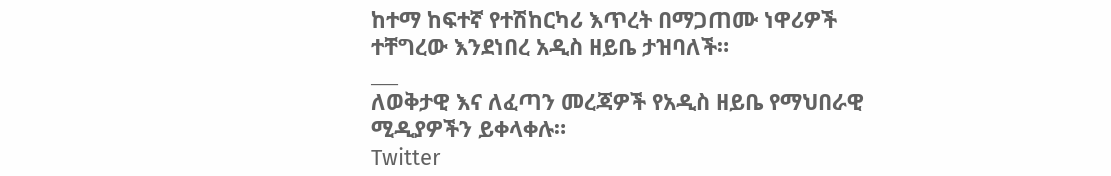ከተማ ከፍተኛ የተሽከርካሪ እጥረት በማጋጠሙ ነዋሪዎች ተቸግረው እንደነበረ አዲስ ዘይቤ ታዝባለች።
___
ለወቅታዊ እና ለፈጣን መረጃዎች የአዲስ ዘይቤ የማህበራዊ ሚዲያዎችን ይቀላቀሉ።
Twitter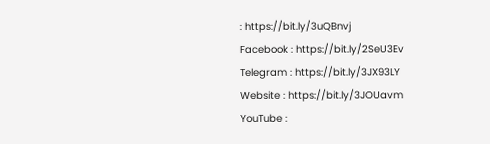: https://bit.ly/3uQBnvj
Facebook : https://bit.ly/2SeU3Ev
Telegram : https://bit.ly/3JX93LY
Website : https://bit.ly/3JOUavm
YouTube :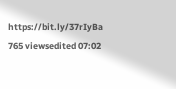https://bit.ly/37rIyBa
765 viewsedited 07:02